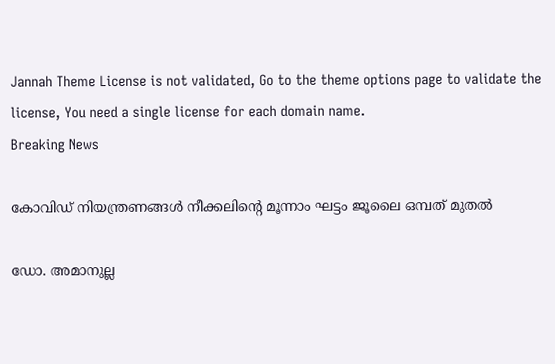Jannah Theme License is not validated, Go to the theme options page to validate the license, You need a single license for each domain name.
Breaking News

കോവിഡ് നിയന്ത്രണങ്ങള്‍ നീക്കലിന്റെ മൂന്നാം ഘട്ടം ജൂലൈ ഒമ്പത് മുതല്‍

ഡോ. അമാനുല്ല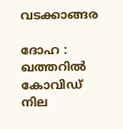വടക്കാങ്ങര

ദോഹ : ഖത്തറില്‍ കോവിഡ് നില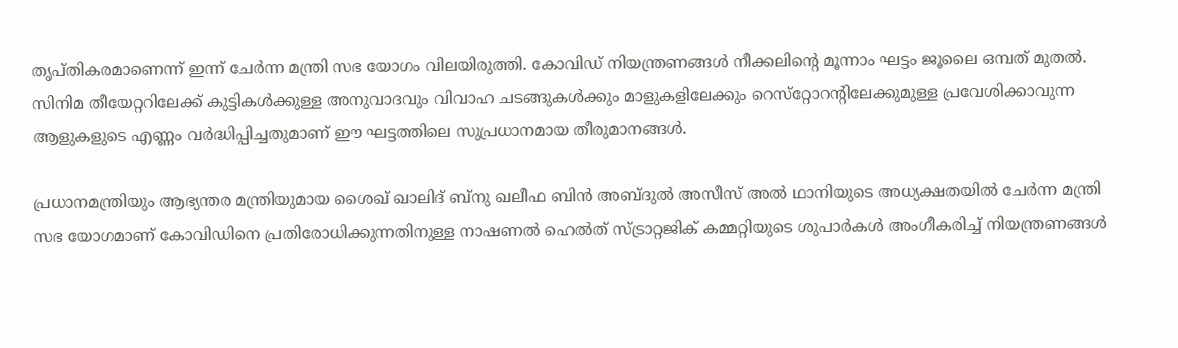തൃപ്തികരമാണെന്ന് ഇന്ന് ചേര്‍ന്ന മന്ത്രി സഭ യോഗം വിലയിരുത്തി. കോവിഡ് നിയന്ത്രണങ്ങള്‍ നീക്കലിന്റെ മൂന്നാം ഘട്ടം ജൂലൈ ഒമ്പത് മുതല്‍. സിനിമ തീയേറ്ററിലേക്ക് കുട്ടികള്‍ക്കുള്ള അനുവാദവും വിവാഹ ചടങ്ങുകള്‍ക്കും മാളുകളിലേക്കും റെസ്‌റ്റോറന്റിലേക്കുമുള്ള പ്രവേശിക്കാവുന്ന ആളുകളുടെ എണ്ണം വര്‍ദ്ധിപ്പിച്ചതുമാണ് ഈ ഘട്ടത്തിലെ സുപ്രധാനമായ തീരുമാനങ്ങള്‍.

പ്രധാനമന്ത്രിയും ആഭ്യന്തര മന്ത്രിയുമായ ശൈഖ് ഖാലിദ് ബ്‌നു ഖലീഫ ബിന്‍ അബ്ദുല്‍ അസീസ് അല്‍ ഥാനിയുടെ അധ്യക്ഷതയില്‍ ചേര്‍ന്ന മന്ത്രി സഭ യോഗമാണ് കോവിഡിനെ പ്രതിരോധിക്കുന്നതിനുള്ള നാഷണല്‍ ഹെല്‍ത് സ്ട്രാറ്റജിക് കമ്മറ്റിയുടെ ശുപാര്‍കള്‍ അംഗീകരിച്ച് നിയന്ത്രണങ്ങള്‍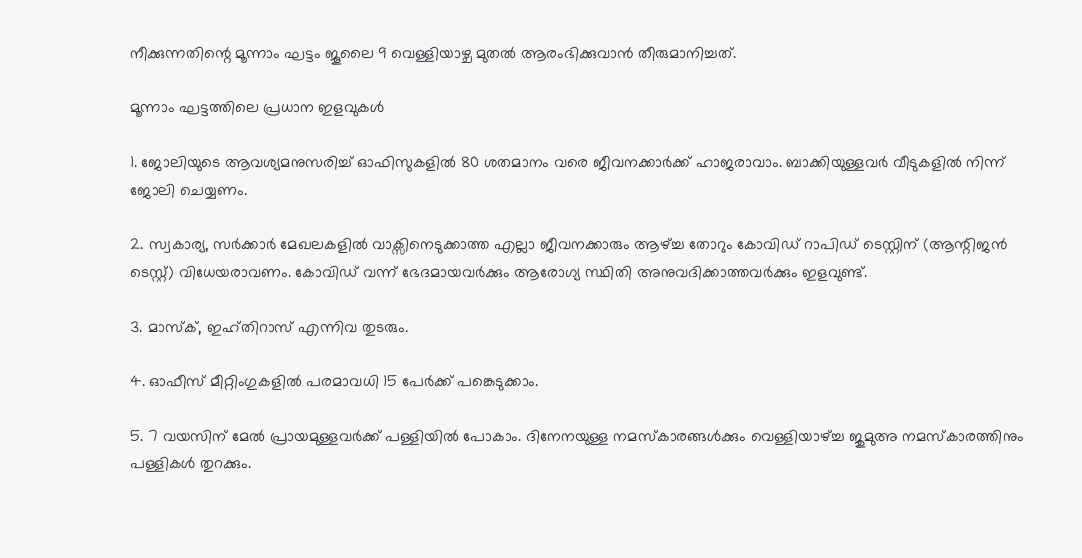നീക്കുന്നതിന്റെ മൂന്നാം ഘട്ടം ജൂലൈ 9 വെള്ളിയാഴ്ച മുതല്‍ ആരംഭിക്കുവാന്‍ തീരുമാനിച്ചത്.

മൂന്നാം ഘട്ടത്തിലെ പ്രധാന ഇളവുകള്‍

1. ജോലിയുടെ ആവശ്യമനുസരിച്ച് ഓഫിസുകളില്‍ 80 ശതമാനം വരെ ജീവനക്കാര്‍ക്ക് ഹാജരാവാം. ബാക്കിയുള്ളവര്‍ വീടുകളില്‍ നിന്ന് ജോലി ചെയ്യണം.

2. സ്വകാര്യ, സര്‍ക്കാര്‍ മേഖലകളില്‍ വാക്സിനെടുക്കാത്ത എല്ലാ ജീവനക്കാരും ആഴ്ച്ച തോറും കോവിഡ് റാപിഡ് ടെസ്റ്റിന് (ആന്റിജന്‍ ടെസ്റ്റ്) വിധേയരാവണം. കോവിഡ് വന്ന് ഭേദമായവര്‍ക്കും ആരോഗ്യ സ്ഥിതി അനുവദിക്കാത്തവര്‍ക്കും ഇളവുണ്ട്.

3. മാസ്‌ക്, ഇഹ്തിറാസ് എന്നിവ തുടരും.

4. ഓഫീസ് മീറ്റിംഗുകളില്‍ പരമാവധി 15 പേര്‍ക്ക് പങ്കെടുക്കാം.

5. 7 വയസിന് മേല്‍ പ്രായമുള്ളവര്‍ക്ക് പള്ളിയില്‍ പോകാം. ദിനേനയുള്ള നമസ്‌കാരങ്ങള്‍ക്കും വെള്ളിയാഴ്ച്ച ജുമുഅ നമസ്‌കാരത്തിനും പള്ളികള്‍ തുറക്കും.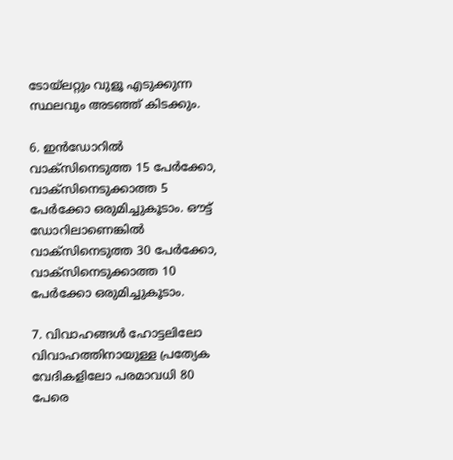ടോയ്‌ലറ്റും വുളൂ എടുക്കുന്ന സ്ഥലവും അടഞ്ഞ് കിടക്കും.

6. ഇന്‍ഡോറില്‍ വാക്‌സിനെടുത്ത 15 പേര്‍ക്കോ, വാക്‌സിനെടുക്കാത്ത 5 പേര്‍ക്കോ ഒരുമിച്ചുകൂടാം. ഔട്ട് ഡോറിലാണെങ്കില്‍ വാക്‌സിനെടുത്ത 30 പേര്‍ക്കോ, വാക്‌സിനെടുക്കാത്ത 10 പേര്‍ക്കോ ഒരുമിച്ചുകൂടാം.

7. വിവാഹങ്ങള്‍ ഹോട്ടലിലോ വിവാഹത്തിനായുള്ള പ്രത്യേക വേദികളിലോ പരമാവധി 80 പേരെ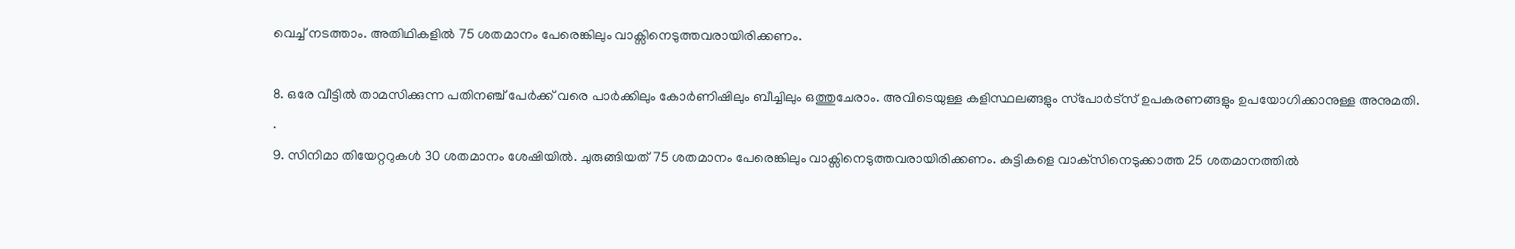വെച്ച് നടത്താം. അതിഥികളില്‍ 75 ശതമാനം പേരെങ്കിലും വാക്സിനെടുത്തവരായിരിക്കണം.

8. ഒരേ വീട്ടില്‍ താമസിക്കുന്ന പതിനഞ്ച് പേര്‍ക്ക് വരെ പാര്‍ക്കിലും കോര്‍ണിഷിലും ബീച്ചിലും ഒത്തുചേരാം. അവിടെയുള്ള കളിസ്ഥലങ്ങളും സ്‌പോര്‍ട്‌സ് ഉപകരണങ്ങളും ഉപയോഗിക്കാനുള്ള അനുമതി.
.
9. സിനിമാ തിയേറ്ററുകള്‍ 30 ശതമാനം ശേഷിയില്‍. ചുരുങ്ങിയത് 75 ശതമാനം പേരെങ്കിലും വാക്സിനെടുത്തവരായിരിക്കണം. കുട്ടികളെ വാക്‌സിനെടുക്കാത്ത 25 ശതമാനത്തില്‍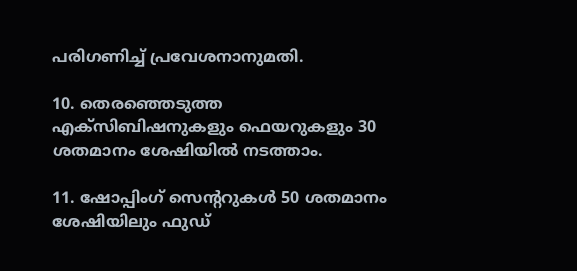പരിഗണിച്ച് പ്രവേശനാനുമതി.

10. തെരഞ്ഞെടുത്ത എക്‌സിബിഷനുകളും ഫെയറുകളും 30 ശതമാനം ശേഷിയില്‍ നടത്താം.

11. ഷോപ്പിംഗ് സെന്ററുകള്‍ 50 ശതമാനം ശേഷിയിലും ഫുഡ്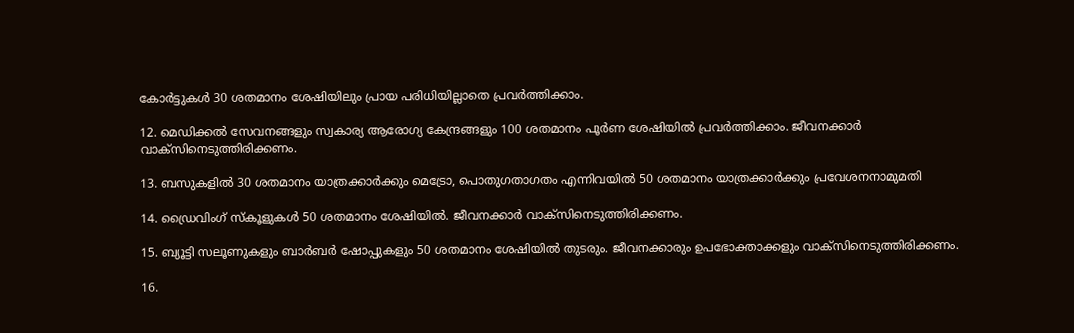കോര്‍ട്ടുകള്‍ 30 ശതമാനം ശേഷിയിലും പ്രായ പരിധിയില്ലാതെ പ്രവര്‍ത്തിക്കാം.

12. മെഡിക്കല്‍ സേവനങ്ങളും സ്വകാര്യ ആരോഗ്യ കേന്ദ്രങ്ങളും 100 ശതമാനം പൂര്‍ണ ശേഷിയില്‍ പ്രവര്‍ത്തിക്കാം. ജീവനക്കാര്‍ വാക്‌സിനെടുത്തിരിക്കണം.

13. ബസുകളില്‍ 30 ശതമാനം യാത്രക്കാര്‍ക്കും മെട്രോ, പൊതുഗതാഗതം എന്നിവയില്‍ 50 ശതമാനം യാത്രക്കാര്‍ക്കും പ്രവേശനനാമുമതി

14. ഡ്രൈവിംഗ് സ്‌കൂളുകള്‍ 50 ശതമാനം ശേഷിയില്‍. ജീവനക്കാര്‍ വാക്‌സിനെടുത്തിരിക്കണം.

15. ബ്യൂട്ടി സലൂണുകളും ബാര്‍ബര്‍ ഷോപ്പുകളും 50 ശതമാനം ശേഷിയില്‍ തുടരും. ജീവനക്കാരും ഉപഭോക്താക്കളും വാക്സിനെടുത്തിരിക്കണം.

16.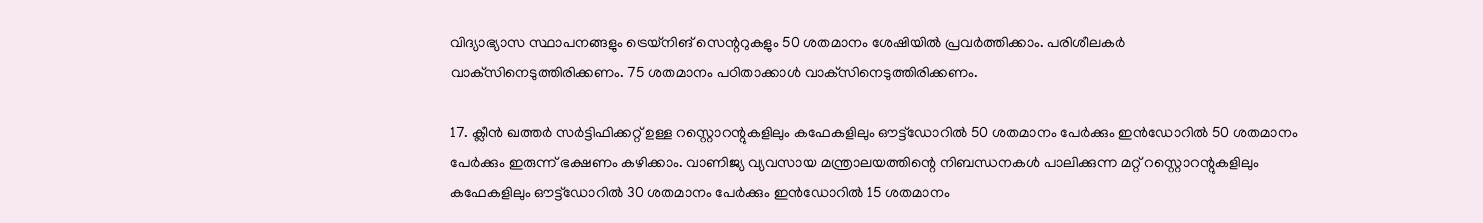വിദ്യാഭ്യാസ സ്ഥാപനങ്ങളും ട്രെയ്‌നിങ് സെന്ററുകളും 50 ശതമാനം ശേഷിയില്‍ പ്രവര്‍ത്തിക്കാം. പരിശീലകര്‍ വാക്‌സിനെടുത്തിരിക്കണം. 75 ശതമാനം പഠിതാക്കാള്‍ വാക്‌സിനെടുത്തിരിക്കണം.

17. ക്ലീന്‍ ഖത്തര്‍ സര്‍ട്ടിഫിക്കറ്റ് ഉള്ള റസ്റ്റൊറന്റുകളിലും കഫേകളിലും ഔട്ട്ഡോറില്‍ 50 ശതമാനം പേര്‍ക്കും ഇന്‍ഡോറില്‍ 50 ശതമാനം പേര്‍ക്കും ഇരുന്ന് ഭക്ഷണം കഴിക്കാം. വാണിജ്യ വ്യവസായ മന്ത്രാലയത്തിന്റെ നിബന്ധനകള്‍ പാലിക്കുന്ന മറ്റ് റസ്റ്റൊറന്റുകളിലും കഫേകളിലും ഔട്ട്ഡോറില്‍ 30 ശതമാനം പേര്‍ക്കും ഇന്‍ഡോറില്‍ 15 ശതമാനം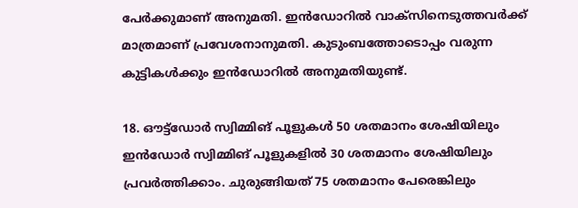പേര്‍ക്കുമാണ് അനുമതി. ഇന്‍ഡോറില്‍ വാക്‌സിനെടുത്തവര്‍ക്ക് മാത്രമാണ് പ്രവേശനാനുമതി. കുടുംബത്തോടൊപ്പം വരുന്ന കുട്ടികള്‍ക്കും ഇന്‍ഡോറില്‍ അനുമതിയുണ്ട്.

18. ഔട്ട്‌ഡോര്‍ സ്വിമ്മിങ് പൂളുകള്‍ 50 ശതമാനം ശേഷിയിലും ഇന്‍ഡോര്‍ സ്വിമ്മിങ് പൂളുകളില്‍ 30 ശതമാനം ശേഷിയിലും പ്രവര്‍ത്തിക്കാം. ചുരുങ്ങിയത് 75 ശതമാനം പേരെങ്കിലും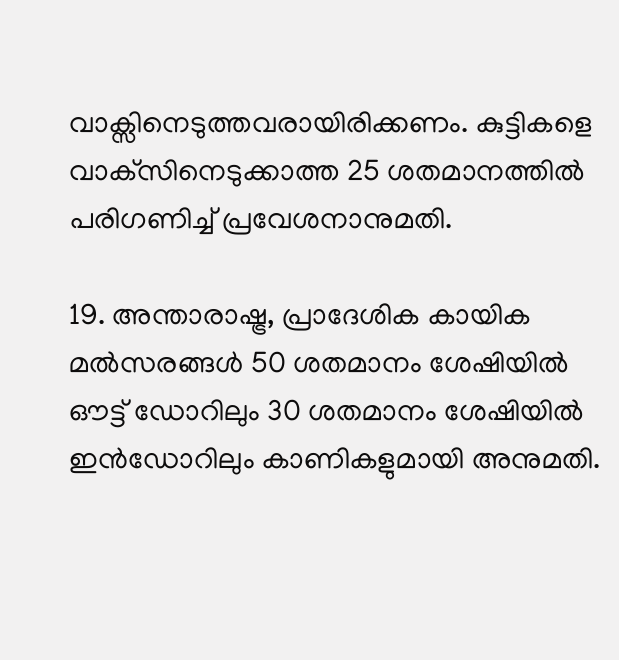വാക്സിനെടുത്തവരായിരിക്കണം. കുട്ടികളെ വാക്‌സിനെടുക്കാത്ത 25 ശതമാനത്തില്‍ പരിഗണിച്ച് പ്രവേശനാനുമതി.

19. അന്താരാഷ്ട്ര, പ്രാദേശിക കായിക മല്‍സരങ്ങള്‍ 50 ശതമാനം ശേഷിയില്‍ ഔട്ട് ഡോറിലും 30 ശതമാനം ശേഷിയില്‍ ഇന്‍ഡോറിലും കാണികളുമായി അനുമതി.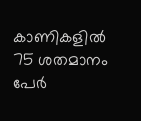കാണികളില്‍ 75 ശതമാനം പേര്‍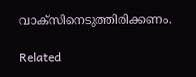വാക്സിനെടുത്തിരിക്കണം.

Related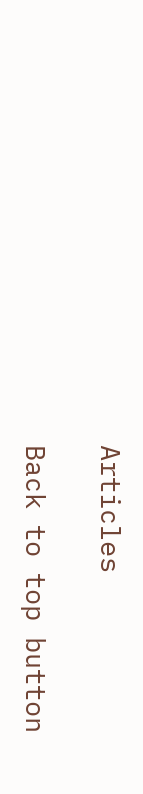Articles

Back to top button